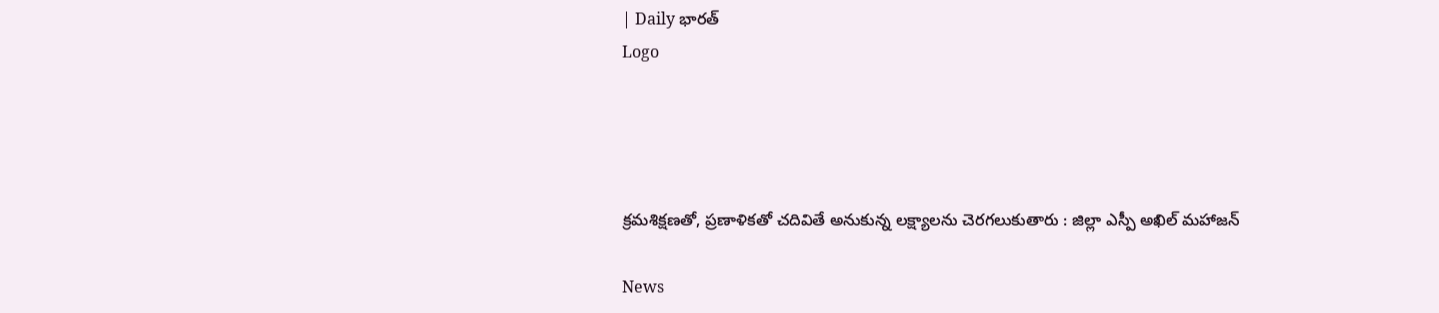| Daily భారత్
Logo




క్రమశిక్షణతో, ప్రణాళికతో చదివితే అనుకున్న లక్ష్యాలను చెరగలుకుతారు : జిల్లా ఎస్పీ అఖిల్ మహాజన్

News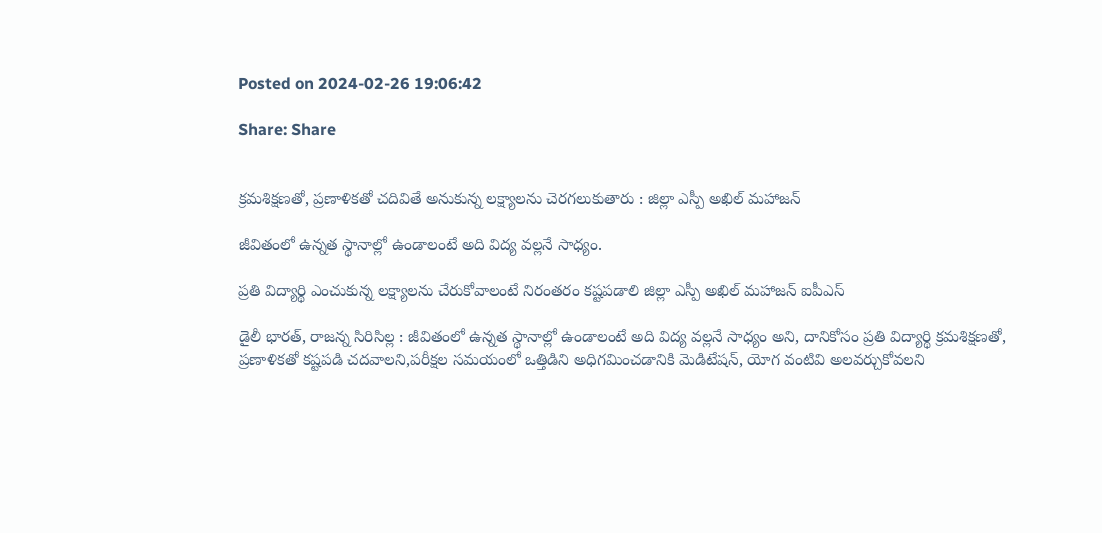Posted on 2024-02-26 19:06:42

Share: Share


క్రమశిక్షణతో, ప్రణాళికతో చదివితే అనుకున్న లక్ష్యాలను చెరగలుకుతారు : జిల్లా ఎస్పీ అఖిల్ మహాజన్

జీవితంలో ఉన్నత స్థానాల్లో ఉండాలంటే అది విద్య వల్లనే సాధ్యం.

ప్రతి విద్యార్థి ఎంచుకున్న లక్ష్యాలను చేరుకోవాలంటే నిరంతరం కష్టపడాలి జిల్లా ఎస్పీ అఖిల్ మహాజన్ ఐపీఎస్

డైలీ భారత్, రాజన్న సిరిసిల్ల : జీవితంలో ఉన్నత స్థానాల్లో ఉండాలంటే అది విద్య వల్లనే సాధ్యం అని, దానికోసం ప్రతి విద్యార్థి క్రమశిక్షణతో, ప్రణాళికతో కష్టపడి చదవాలని,పరీక్షల సమయంలో ఒత్తిడిని అధిగమించడానికి మెడిటేషన్, యోగ వంటివి అలవర్చుకోవలని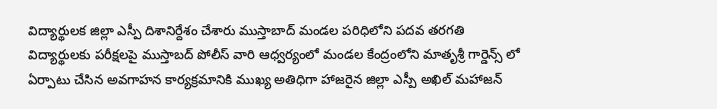విద్యార్థులక జిల్లా ఎస్పీ దిశానిర్దేశం చేశారు ముస్తాబాద్ మండల పరిధిలోని పదవ తరగతి విద్యార్థులకు పరీక్షలపై ముస్తాబద్ పోలీస్ వారి ఆధ్వర్యంలో మండల కేంద్రంలోని మాతృశ్రీ గార్డెన్స్ లో ఏర్పాటు చేసిన అవగాహన కార్యక్రమానికి ముఖ్య అతిధిగా హాజరైన జిల్లా ఎస్పీ అఖిల్ మహాజన్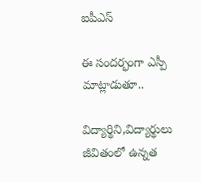ఐపీఎస్

ఈ సందర్భంగా ఎస్పీ మాట్లాడుతూ..

విద్యార్థిని,విద్యార్థులు జీవితంలో ఉన్నత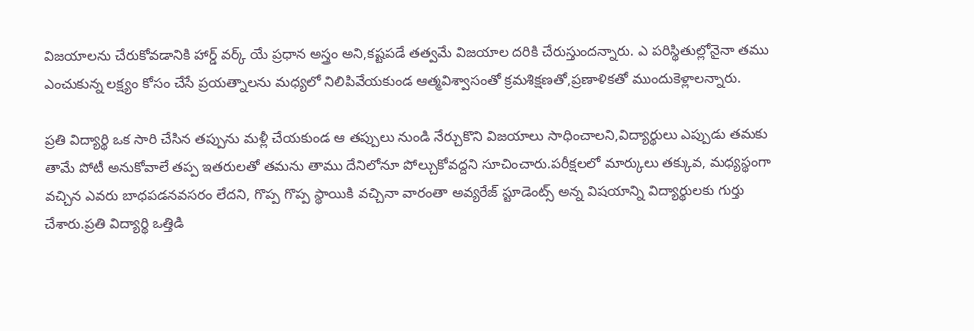విజయాలను చేరుకోవడానికి హార్డ్ వర్క్ యే ప్రధాన అస్త్రం అని,కష్టపడే తత్వమే విజయాల దరికి చేరుస్తుందన్నారు. ఎ పరిస్థితుల్లోనైనా తము ఎంచుకున్న లక్ష్యం కోసం చేసే ప్రయత్నాలను మధ్యలో నిలిపివేయకుండ ఆత్మవిశ్వాసంతో క్రమశిక్షణతో,ప్రణాళికతో ముందుకెళ్లాలన్నారు.

ప్రతి విద్యార్థి ఒక సారి చేసిన తప్పును మళ్లీ చేయకుండ ఆ తప్పులు నుండి నేర్చుకొని విజయాలు సాధించాలని,విద్యార్థులు ఎప్పుడు తమకు తామే పోటీ అనుకోవాలే తప్ప ఇతరులతో తమను తాము దేనిలోనూ పోల్చుకోవద్దని సూచించారు.పరీక్షలలో మార్కులు తక్కువ, మధ్యస్థంగా వచ్చిన ఎవరు బాధపడనవసరం లేదని, గొప్ప గొప్ప స్థాయికి వచ్చినా వారంతా అవ్యరేజ్ స్టూడెంట్స్ అన్న విషయాన్ని విద్యార్థులకు గుర్తు చేశారు.ప్రతి విద్యార్థి ఒత్తిడి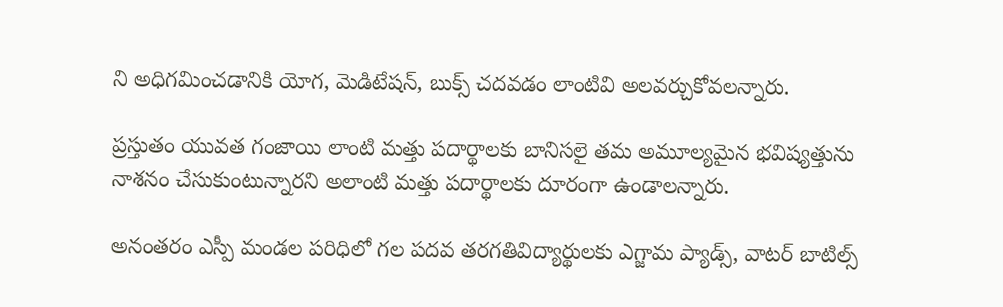ని అధిగమించడానికి యోగ, మెడిటేషన్, బుక్స్ చదవడం లాంటివి అలవర్చుకోవలన్నారు.

ప్రస్తుతం యువత గంజాయి లాంటి మత్తు పదార్థాలకు బానిసలై తమ అమూల్యమైన భవిష్యత్తును నాశనం చేసుకుంటున్నారని అలాంటి మత్తు పదార్థాలకు దూరంగా ఉండాలన్నారు.

అనంతరం ఎస్పీ మండల పరిధిలో గల పదవ తరగతివిద్యార్థులకు ఎగ్జామ ప్యాడ్స్, వాటర్ బాటిల్స్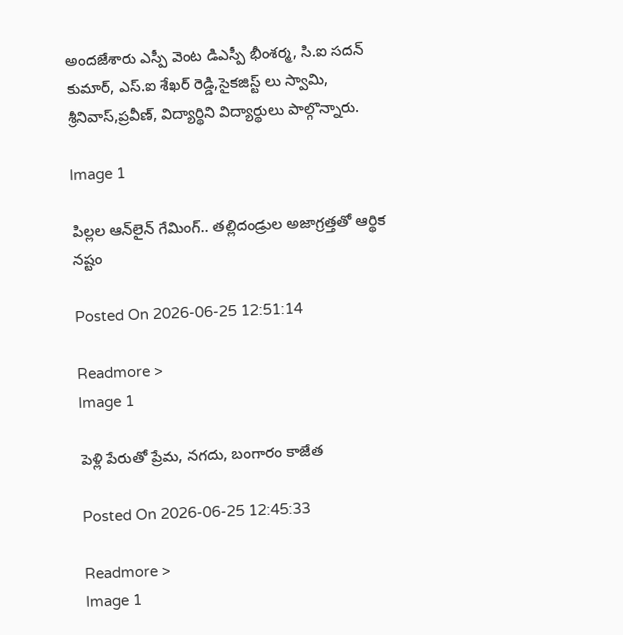అందజేశారు ఎస్పీ వెంట డిఎస్పీ భీంశర్మ, సి.ఐ సదన్ కుమార్, ఎస్.ఐ శేఖర్ రెడ్డి,సైకజిస్ట్ లు స్వామి, శ్రీనివాస్,ప్రవీణ్, విద్యార్థిని విద్యార్థులు పాల్గొన్నారు.

Image 1

పిల్లల ఆన్‌లైన్ గేమింగ్.. తల్లిదండ్రుల అజాగ్రత్తతో ఆర్థిక నష్టం

Posted On 2026-06-25 12:51:14

Readmore >
Image 1

పెళ్లి పేరుతో ప్రేమ, నగదు, బంగారం కాజేత

Posted On 2026-06-25 12:45:33

Readmore >
Image 1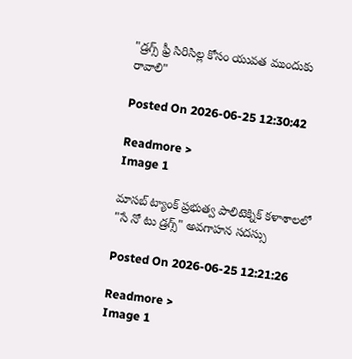"డ్రగ్స్ ఫ్రీ సిరిసిల్ల కోసం యువత ముందుకు రావాలి"

Posted On 2026-06-25 12:30:42

Readmore >
Image 1

మాసబ్ ట్యాంక్ ప్రభుత్వ పాలిటెక్నిక్ కళాశాలలో "సే నో టు డ్రగ్స్" అవగాహన సదస్సు

Posted On 2026-06-25 12:21:26

Readmore >
Image 1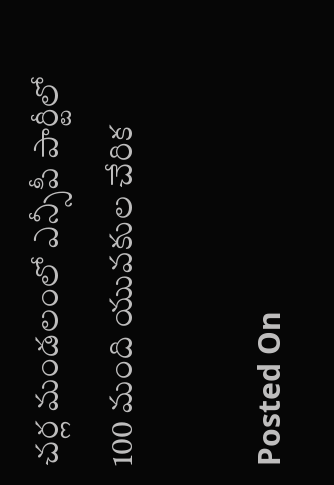చర్ల మండలంలో ఎన్సీపీ పార్టీలో 100 మంది యువకుల చేరిక

Posted On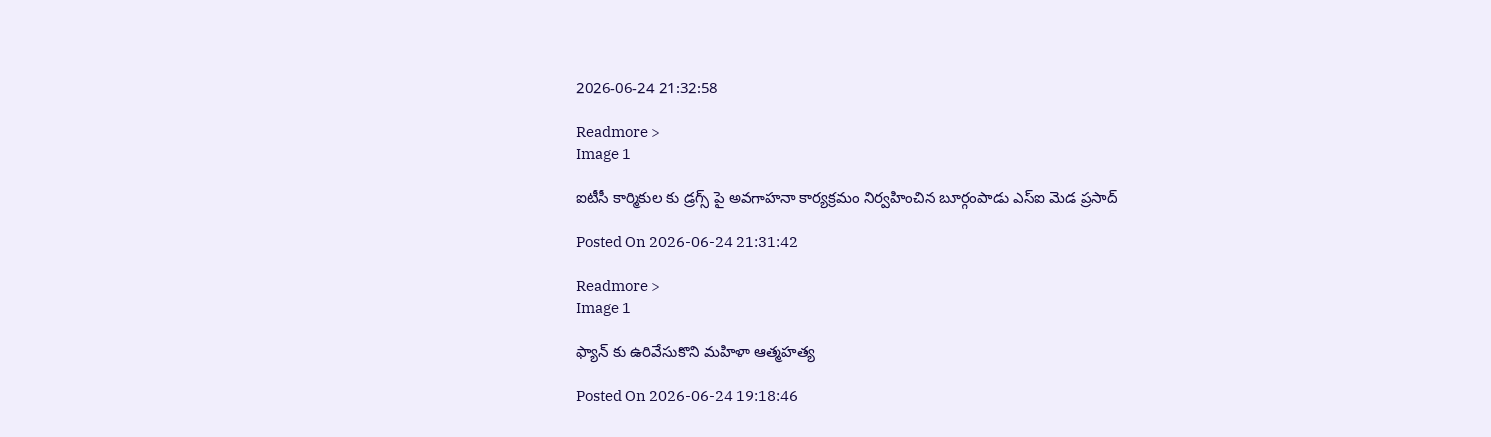2026-06-24 21:32:58

Readmore >
Image 1

ఐటీసీ కార్మికుల కు డ్రగ్స్ పై అవగాహనా కార్యక్రమం నిర్వహించిన బూర్గంపాడు ఎస్ఐ మెడ ప్రసాద్

Posted On 2026-06-24 21:31:42

Readmore >
Image 1

ఫ్యాన్ కు ఉరివేసుకొని మహిళా ఆత్మహత్య

Posted On 2026-06-24 19:18:46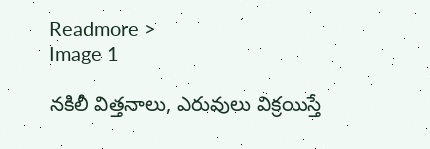Readmore >
Image 1

నకిలీ విత్తనాలు, ఎరువులు విక్రయిస్తే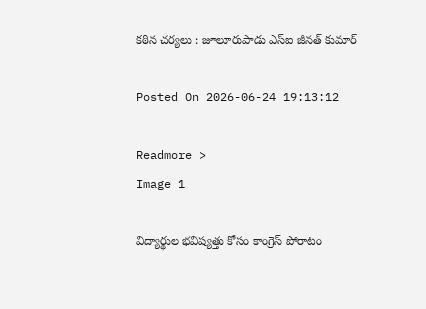కఠిన చర్యలు : జూలూరుపాడు ఎస్‌ఐ జీనత్ కుమార్

Posted On 2026-06-24 19:13:12

Readmore >
Image 1

విద్యార్థుల భవిష్యత్తు కోసం కాంగ్రెస్ పోరాటం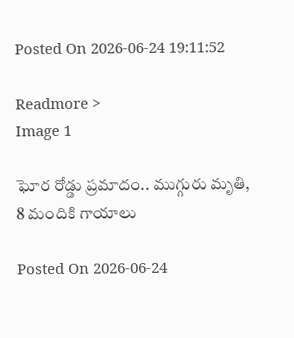Posted On 2026-06-24 19:11:52

Readmore >
Image 1

ఘోర రోడ్డు ప్రమాదం.. ముగ్గురు మృతి, 8 మందికి గాయాలు

Posted On 2026-06-24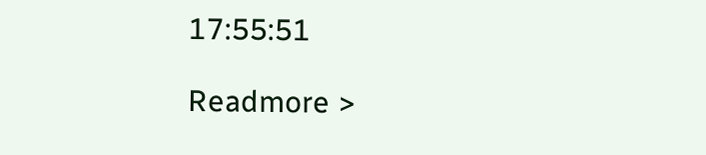17:55:51

Readmore >